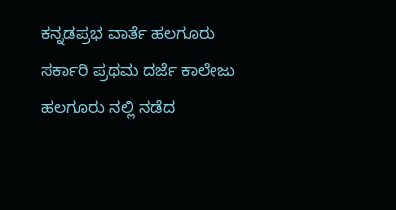ಕನ್ನಡಪ್ರಭ ವಾರ್ತೆ ಹಲಗೂರು
ಸರ್ಕಾರಿ ಪ್ರಥಮ ದರ್ಜೆ ಕಾಲೇಜು ಹಲಗೂರು ನಲ್ಲಿ ನಡೆದ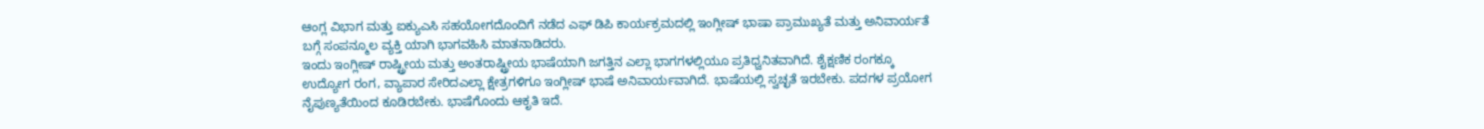ಆಂಗ್ಲ ವಿಭಾಗ ಮತ್ತು ಐಕ್ಯುಎಸಿ ಸಹಯೋಗದೊಂದಿಗೆ ನಡೆದ ಎಫ್ ಡಿಪಿ ಕಾರ್ಯಕ್ರಮದಲ್ಲಿ ಇಂಗ್ಲೀಷ್ ಭಾಷಾ ಪ್ರಾಮುಖ್ಯತೆ ಮತ್ತು ಅನಿವಾರ್ಯತೆ ಬಗ್ಗೆ ಸಂಪನ್ಮೂಲ ವ್ಯಕ್ತಿ ಯಾಗಿ ಭಾಗವಹಿಸಿ ಮಾತನಾಡಿದರು.
ಇಂದು ಇಂಗ್ಲೀಷ್ ರಾಷ್ಟ್ರೀಯ ಮತ್ತು ಅಂತರಾಷ್ಟ್ರೀಯ ಭಾಷೆಯಾಗಿ ಜಗತ್ತಿನ ಎಲ್ಲಾ ಭಾಗಗಳಲ್ಲಿಯೂ ಪ್ರತಿಧ್ವನಿತವಾಗಿದೆ. ಶೈಕ್ಷಣಿಕ ರಂಗಕ್ಕೂ ಉದ್ಯೋಗ ರಂಗ, ವ್ಯಾಪಾರ ಸೇರಿದಎಲ್ಲಾ ಕ್ಷೇತ್ರಗಳಿಗೂ ಇಂಗ್ಲೀಷ್ ಭಾಷೆ ಅನಿವಾರ್ಯವಾಗಿದೆ. ಭಾಷೆಯಲ್ಲಿ ಸ್ವಚ್ಛತೆ ಇರಬೇಕು. ಪದಗಳ ಪ್ರಯೋಗ ನೈಪುಣ್ಯತೆಯಿಂದ ಕೂಡಿರಬೇಕು. ಭಾಷೆಗೊಂದು ಆಕೃತಿ ಇದೆ.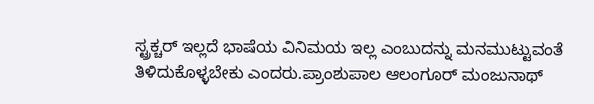ಸ್ಟ್ರಕ್ಚರ್ ಇಲ್ಲದೆ ಭಾಷೆಯ ವಿನಿಮಯ ಇಲ್ಲ ಎಂಬುದನ್ನು ಮನಮುಟ್ಟುವಂತೆ ತಿಳಿದುಕೊಳ್ಳಬೇಕು ಎಂದರು.ಪ್ರಾಂಶುಪಾಲ ಆಲಂಗೂರ್ ಮಂಜುನಾಥ್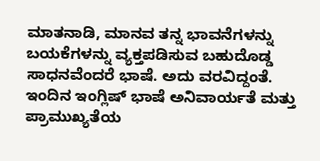ಮಾತನಾಡಿ, ಮಾನವ ತನ್ನ ಭಾವನೆಗಳನ್ನು ಬಯಕೆಗಳನ್ನು ವ್ಯಕ್ತಪಡಿಸುವ ಬಹುದೊಡ್ಡ ಸಾಧನವೆಂದರೆ ಭಾಷೆ. ಅದು ವರವಿದ್ದಂತೆ. ಇಂದಿನ ಇಂಗ್ಲಿಷ್ ಭಾಷೆ ಅನಿವಾರ್ಯತೆ ಮತ್ತು ಪ್ರಾಮುಖ್ಯತೆಯ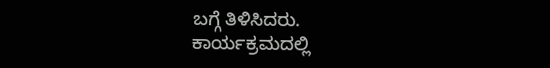ಬಗ್ಗೆ ತಿಳಿಸಿದರು.
ಕಾರ್ಯಕ್ರಮದಲ್ಲಿ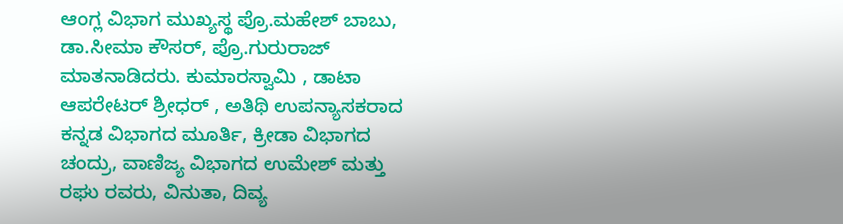ಆಂಗ್ಲ ವಿಭಾಗ ಮುಖ್ಯಸ್ಥ ಪ್ರೊ.ಮಹೇಶ್ ಬಾಬು, ಡಾ.ಸೀಮಾ ಕೌಸರ್, ಪ್ರೊ.ಗುರುರಾಜ್ ಮಾತನಾಡಿದರು. ಕುಮಾರಸ್ವಾಮಿ , ಡಾಟಾ ಆಪರೇಟರ್ ಶ್ರೀಧರ್ , ಅತಿಥಿ ಉಪನ್ಯಾಸಕರಾದ ಕನ್ನಡ ವಿಭಾಗದ ಮೂರ್ತಿ, ಕ್ರೀಡಾ ವಿಭಾಗದ ಚಂದ್ರು, ವಾಣಿಜ್ಯ ವಿಭಾಗದ ಉಮೇಶ್ ಮತ್ತು ರಘು ರವರು, ವಿನುತಾ, ದಿವ್ಯ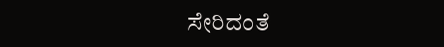ಸೇರಿದಂತೆ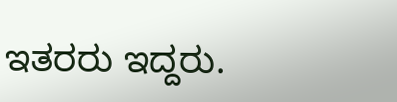ಇತರರು ಇದ್ದರು.